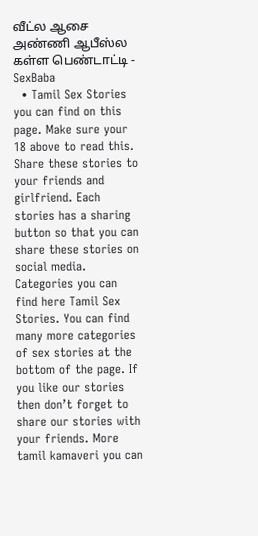வீட்ல ஆசை அண்ணி ஆபீஸ்ல கள்ள பெண்டாட்டி - SexBaba
  • Tamil Sex Stories you can find on this page. Make sure your 18 above to read this. Share these stories to your friends and girlfriend. Each stories has a sharing button so that you can share these stories on social media. Categories you can find here Tamil Sex Stories. You can find many more categories of sex stories at the bottom of the page. If you like our stories then don’t forget to share our stories with your friends. More tamil kamaveri you can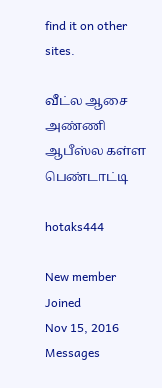find it on other sites.

வீட்ல ஆசை அண்ணி ஆபீஸ்ல கள்ள பெண்டாட்டி

hotaks444

New member
Joined
Nov 15, 2016
Messages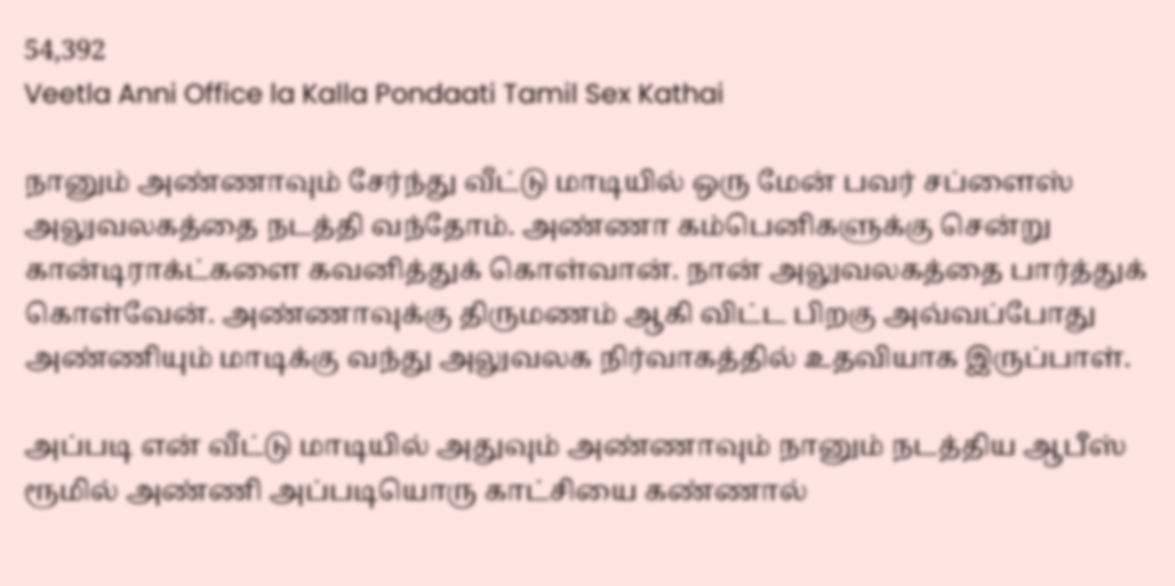54,392
Veetla Anni Office la Kalla Pondaati Tamil Sex Kathai

நானும் அண்ணாவும் சேர்ந்து வீட்டு மாடியில் ஒரு மேன் பவர் சப்ளைஸ் அலுவலகத்தை நடத்தி வந்தோம். அண்ணா கம்பெனிகளுக்கு சென்று கான்டிராக்ட்களை கவனித்துக் கொள்வான். நான் அலுவலகத்தை பார்த்துக் கொள்வேன். அண்ணாவுக்கு திருமணம் ஆகி விட்ட பிறகு அவ்வப்போது அண்ணியும் மாடிக்கு வந்து அலுவலக நிர்வாகத்தில் உதவியாக இருப்பாள்.

அப்படி என் வீட்டு மாடியில் அதுவும் அண்ணாவும் நானும் நடத்திய ஆபீஸ் ரூமில் அண்ணி அப்படியொரு காட்சியை கண்ணால்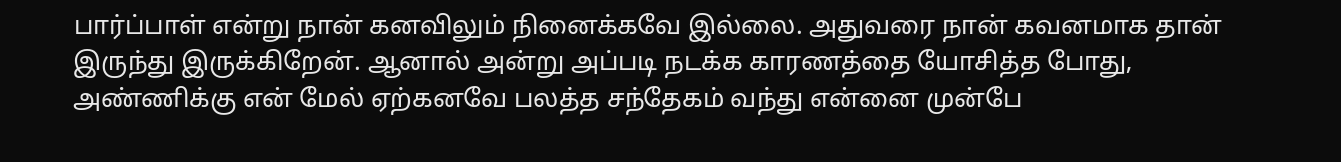பார்ப்பாள் என்று நான் கனவிலும் நினைக்கவே இல்லை. அதுவரை நான் கவனமாக தான் இருந்து இருக்கிறேன். ஆனால் அன்று அப்படி நடக்க காரணத்தை யோசித்த போது, அண்ணிக்கு என் மேல் ஏற்கனவே பலத்த சந்தேகம் வந்து என்னை முன்பே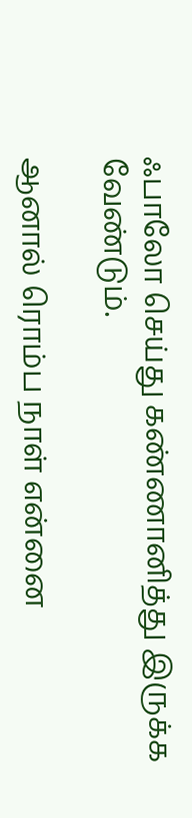ஃபாலோ செய்து கண்ணானித்து இருக்க வேண்டும்.

ஆனால் ரொம்ப நாள் என்னை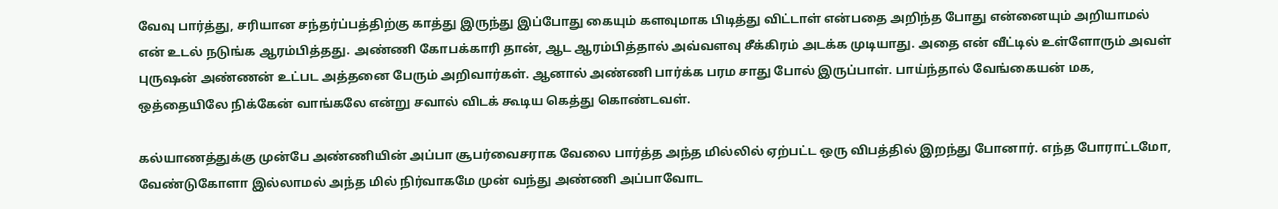வேவு பார்த்து, சரியான சந்தர்ப்பத்திற்கு காத்து இருந்து இப்போது கையும் களவுமாக பிடித்து விட்டாள் என்பதை அறிந்த போது என்னையும் அறியாமல் என் உடல் நடுங்க ஆரம்பித்தது. அண்ணி கோபக்காரி தான், ஆட ஆரம்பித்தால் அவ்வளவு சீக்கிரம் அடக்க முடியாது. அதை என் வீட்டில் உள்ளோரும் அவள் புருஷன் அண்ணன் உட்பட அத்தனை பேரும் அறிவார்கள். ஆனால் அண்ணி பார்க்க பரம சாது போல் இருப்பாள். பாய்ந்தால் வேங்கையன் மக, ஒத்தையிலே நிக்கேன் வாங்கலே என்று சவால் விடக் கூடிய கெத்து கொண்டவள்.

கல்யாணத்துக்கு முன்பே அண்ணியின் அப்பா சூபர்வைசராக வேலை பார்த்த அந்த மில்லில் ஏற்பட்ட ஒரு விபத்தில் இறந்து போனார். எந்த போராட்டமோ, வேண்டுகோளா இல்லாமல் அந்த மில் நிர்வாகமே முன் வந்து அண்ணி அப்பாவோட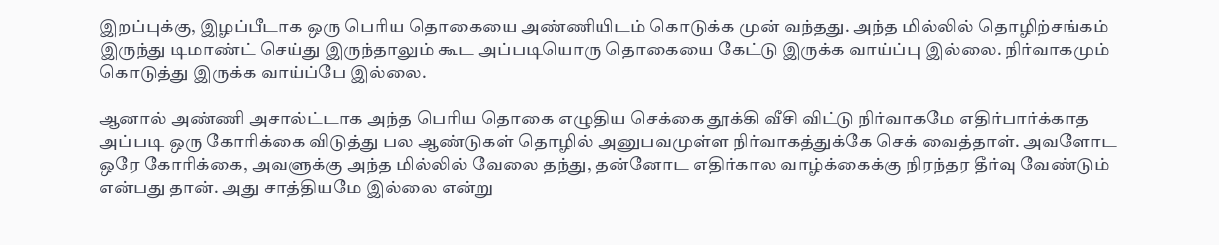இறப்புக்கு, இழப்பீடாக ஒரு பெரிய தொகையை அண்ணியிடம் கொடுக்க முன் வந்தது. அந்த மில்லில் தொழிற்சங்கம் இருந்து டிமாண்ட் செய்து இருந்தாலும் கூட அப்படியொரு தொகையை கேட்டு இருக்க வாய்ப்பு இல்லை. நிர்வாகமும் கொடுத்து இருக்க வாய்ப்பே இல்லை.

ஆனால் அண்ணி அசால்ட்டாக அந்த பெரிய தொகை எழுதிய செக்கை தூக்கி வீசி விட்டு நிர்வாகமே எதிர்பார்க்காத அப்படி ஒரு கோரிக்கை விடுத்து பல ஆண்டுகள் தொழில் அனுபவமுள்ள நிர்வாகத்துக்கே செக் வைத்தாள். அவளோட ஒரே கோரிக்கை, அவளுக்கு அந்த மில்லில் வேலை தந்து, தன்னோட எதிர்கால வாழ்க்கைக்கு நிரந்தர தீர்வு வேண்டும் என்பது தான். அது சாத்தியமே இல்லை என்று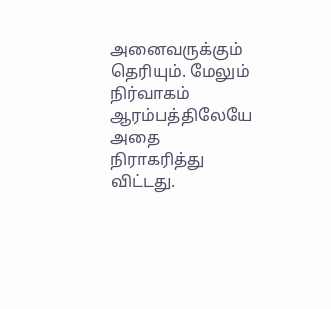அனைவருக்கும் தெரியும். மேலும் நிர்வாகம் ஆரம்பத்திலேயே அதை நிராகரித்து விட்டது.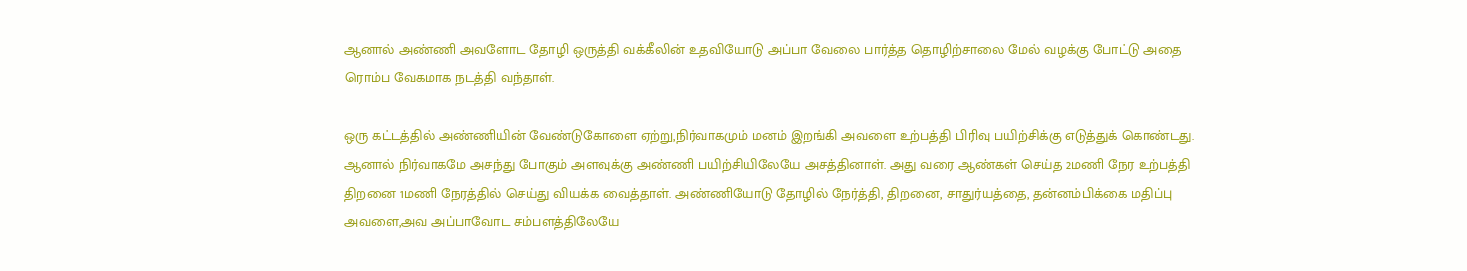ஆனால் அண்ணி அவளோட தோழி ஒருத்தி வக்கீலின் உதவியோடு அப்பா வேலை பார்த்த தொழிற்சாலை மேல் வழக்கு போட்டு அதை ரொம்ப வேகமாக நடத்தி வந்தாள்.

ஒரு கட்டத்தில் அண்ணியின் வேண்டுகோளை ஏற்று,நிர்வாகமும் மனம் இறங்கி அவளை உற்பத்தி பிரிவு பயிற்சிக்கு எடுத்துக் கொண்டது. ஆனால் நிர்வாகமே அசந்து போகும் அளவுக்கு அண்ணி பயிற்சியிலேயே அசத்தினாள். அது வரை ஆண்கள் செய்த 2மணி நேர உற்பத்தி திறனை 1மணி நேரத்தில் செய்து வியக்க வைத்தாள். அண்ணியோடு தோழில் நேர்த்தி, திறனை, சாதுர்யத்தை, தன்னம்பிக்கை மதிப்பு அவளை,அவ அப்பாவோட சம்பளத்திலேயே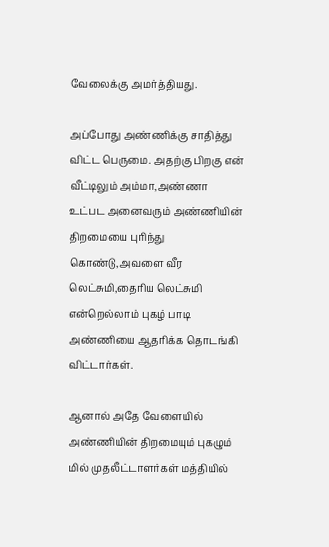வேலைக்கு அமர்த்தியது.

அப்போது அண்ணிக்கு சாதித்து விட்ட பெருமை. அதற்கு பிறகு என் வீட்டிலும் அம்மா,அண்ணா உட்பட அனைவரும் அண்ணியின் திறமையை புரிந்து கொண்டு,அவளை வீர லெட்சுமி,தைரிய லெட்சுமி என்றெல்லாம் புகழ் பாடி அண்ணியை ஆதரிக்க தொடங்கி விட்டார்கள்.

ஆனால் அதே வேளையில் அண்ணியின் திறமையும் புகழும் மில் முதலீட்டாளர்கள் மத்தியில்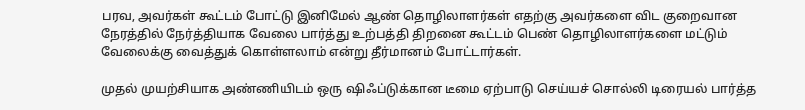பரவ, அவர்கள் கூட்டம் போட்டு இனிமேல் ஆண் தொழிலாளர்கள் எதற்கு அவர்களை விட குறைவான நேரத்தில் நேர்த்தியாக வேலை பார்த்து உற்பத்தி திறனை கூட்டம் பெண் தொழிலாளர்களை மட்டும் வேலைக்கு வைத்துக் கொள்ளலாம் என்று தீர்மானம் போட்டார்கள்.

முதல் முயற்சியாக அண்ணியிடம் ஒரு ஷிஃப்டுக்கான டீமை ஏற்பாடு செய்யச் சொல்லி டிரையல் பார்த்த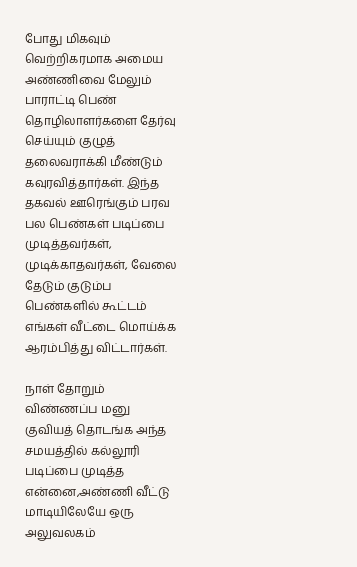போது மிகவும் வெற்றிகரமாக அமைய அண்ணிவை மேலும் பாராட்டி பெண் தொழிலாளர்களை தேர்வு செய்யும் குழுத் தலைவராக்கி மீண்டும் கவுரவித்தார்கள். இந்த தகவல் ஊரெங்கும் பரவ பல பெண்கள் படிப்பை முடித்தவர்கள், முடிக்காதவர்கள், வேலை தேடும் குடும்ப பெண்களில் கூட்டம் எங்கள் வீட்டை மொய்க்க ஆரம்பித்து விட்டார்கள்.

நாள் தோறும் விண்ணப்ப மனு குவியத் தொடங்க அந்த சமயத்தில் கல்லூரி படிப்பை முடித்த என்னை,அண்ணி வீட்டு மாடியிலேயே ஒரு அலுவலகம்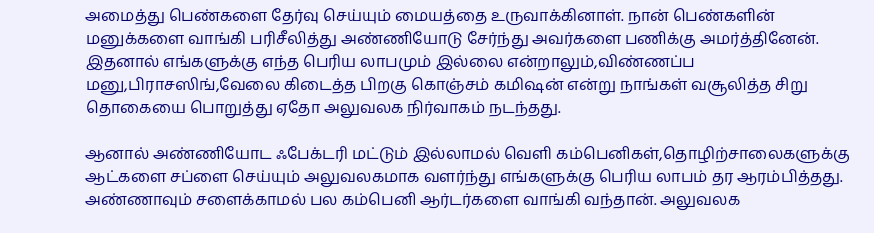அமைத்து பெண்களை தேர்வு செய்யும் மையத்தை உருவாக்கினாள். நான் பெண்களின் மனுக்களை வாங்கி பரிசீலித்து அண்ணியோடு சேர்ந்து அவர்களை பணிக்கு அமர்த்தினேன். இதனால் எங்களுக்கு எந்த பெரிய லாபமும் இல்லை என்றாலும்,விண்ணப்ப மனு,பிராசஸிங்,வேலை கிடைத்த பிறகு கொஞ்சம் கமிஷன் என்று நாங்கள் வசூலித்த சிறு தொகையை பொறுத்து ஏதோ அலுவலக நிர்வாகம் நடந்தது.

ஆனால் அண்ணியோட ஃபேக்டரி மட்டும் இல்லாமல் வெளி கம்பெனிகள்,தொழிற்சாலைகளுக்கு ஆட்களை சப்ளை செய்யும் அலுவலகமாக வளர்ந்து எங்களுக்கு பெரிய லாபம் தர ஆரம்பித்தது. அண்ணாவும் சளைக்காமல் பல கம்பெனி ஆர்டர்களை வாங்கி வந்தான். அலுவலக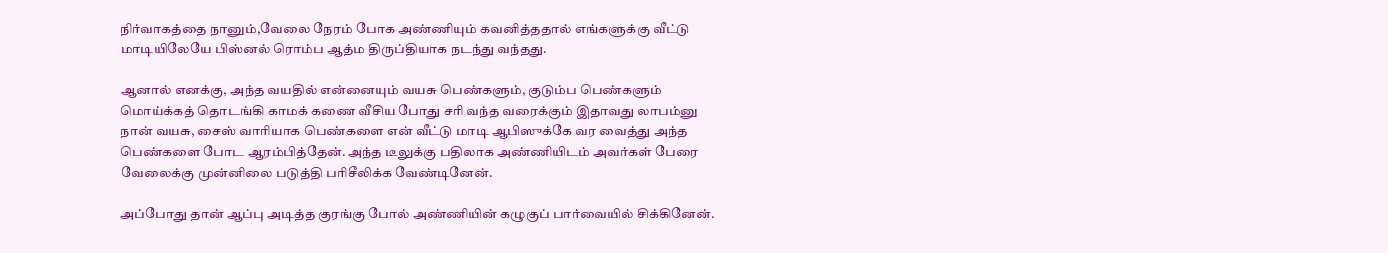நிர்வாகத்தை நானும்,வேலை நேரம் போக அண்ணியும் கவனித்ததால் எங்களுக்கு வீட்டு மாடியிலேயே பிஸ்னல் ரொம்ப ஆத்ம திருப்தியாக நடந்து வந்தது.

ஆனால் எனக்கு, அந்த வயதில் என்னையும் வயசு பெண்களும், குடும்ப பெண்களும் மொய்க்கத் தொடங்கி காமக் கணை வீசிய போது சரி வந்த வரைக்கும் இதாவது லாபம்னு நான் வயசு, சைஸ் வாரியாக பெண்களை என் வீட்டு மாடி ஆபிஸுக்கே வர வைத்து அந்த பெண்களை போட ஆரம்பித்தேன். அந்த டீலுக்கு பதிலாக அண்ணியிடம் அவர்கள் பேரை வேலைக்கு முன்னிலை படுத்தி பரிசீலிக்க வேண்டினேன்.

அப்போது தான் ஆப்பு அடித்த குரங்கு போல் அண்ணியின் கழுகுப் பார்வையில் சிக்கினேன்.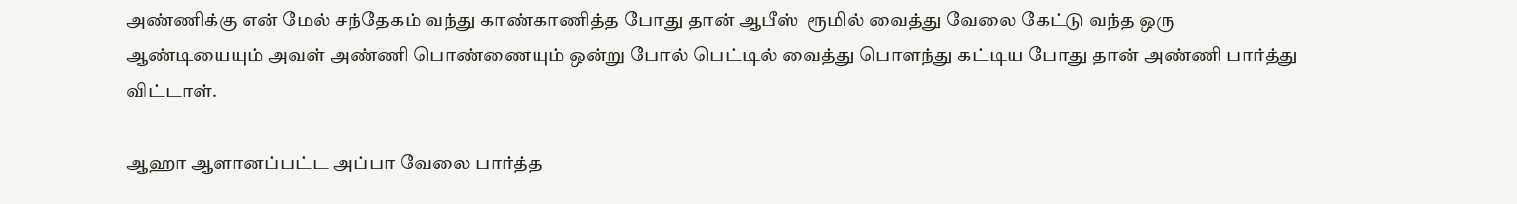அண்ணிக்கு என் மேல் சந்தேகம் வந்து காண்காணித்த போது தான் ஆபீஸ்  ரூமில் வைத்து வேலை கேட்டு வந்த ஒரு ஆண்டியையும் அவள் அண்ணி பொண்ணையும் ஒன்று போல் பெட்டில் வைத்து பொளந்து கட்டிய போது தான் அண்ணி பார்த்து விட்டாள்.

ஆஹா ஆளானப்பட்ட அப்பா வேலை பார்த்த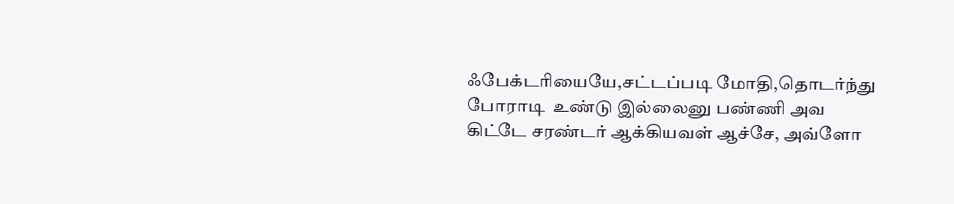ஃபேக்டரியையே,சட்டப்படி மோதி,தொடர்ந்து போராடி  உண்டு இல்லைனு பண்ணி அவ கிட்டே சரண்டர் ஆக்கியவள் ஆச்சே, அவ்ளோ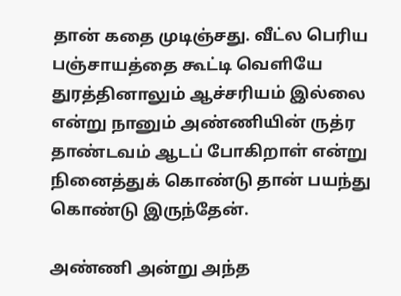தான் கதை முடிஞ்சது. வீட்ல பெரிய பஞ்சாயத்தை கூட்டி வெளியே துரத்தினாலும் ஆச்சரியம் இல்லை என்று நானும் அண்ணியின் ருத்ர தாண்டவம் ஆடப் போகிறாள் என்று நினைத்துக் கொண்டு தான் பயந்து கொண்டு இருந்தேன்.

அண்ணி அன்று அந்த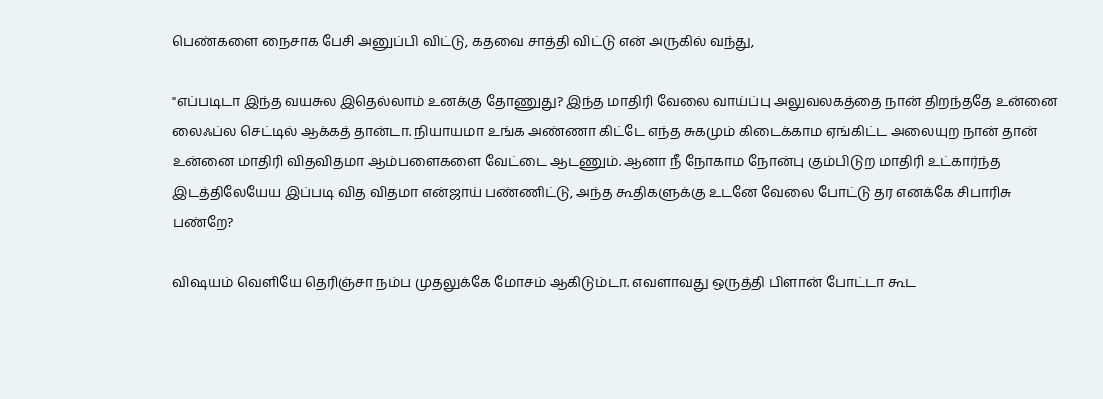பெண்களை நைசாக பேசி அனுப்பி விட்டு, கதவை சாத்தி விட்டு என் அருகில் வந்து,

"எப்படிடா இந்த வயசுல இதெல்லாம் உனக்கு தோணுது? இந்த மாதிரி வேலை வாய்ப்பு அலுவலகத்தை நான் திறந்ததே உன்னை லைஃப்ல செட்டில் ஆக்கத் தான்டா. நியாயமா உங்க அண்ணா கிட்டே எந்த சுகமும் கிடைக்காம ஏங்கிட்ட அலையுற நான் தான் உன்னை மாதிரி விதவிதமா ஆம்பளைகளை வேட்டை ஆடணும். ஆனா நீ நோகாம நோன்பு கும்பிடுற மாதிரி உட்கார்ந்த இடத்திலேயேய இப்படி வித விதமா என்ஜாய் பண்ணிட்டு, அந்த கூதிகளுக்கு உடனே வேலை போட்டு தர எனக்கே சிபாரிசு பண்றே?

விஷயம் வெளியே தெரிஞ்சா நம்ப முதலுக்கே மோசம் ஆகிடும்டா. எவளாவது ஒருத்தி பிளான் போட்டா கூட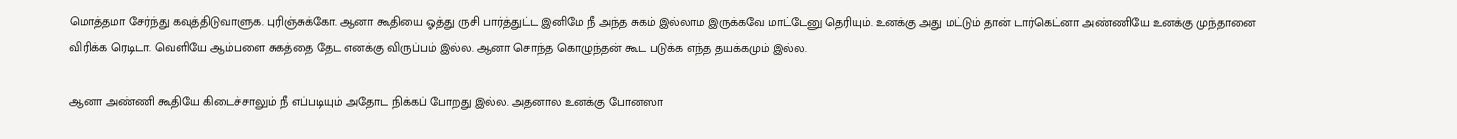மொத்தமா சேர்ந்து கவுத்திடுவாளுக. புரிஞ்சுக்கோ. ஆனா கூதியை ஓத்து ருசி பார்த்துட்ட இனிமே நீ அந்த சுகம் இல்லாம இருக்கவே மாட்டேனு தெரியும். உனக்கு அது மட்டும் தான் டார்கெட்னா அண்ணியே உனக்கு முந்தானை விரிக்க ரெடிடா. வெளியே ஆம்பளை சுகத்தை தேட எனக்கு விருப்பம் இல்ல. ஆனா சொந்த கொழுந்தன் கூட படுக்க எந்த தயக்கமும் இல்ல.

ஆனா அண்ணி கூதியே கிடைச்சாலும் நீ எப்படியும் அதோட நிக்கப் போறது இல்ல. அதனால உனக்கு போனஸா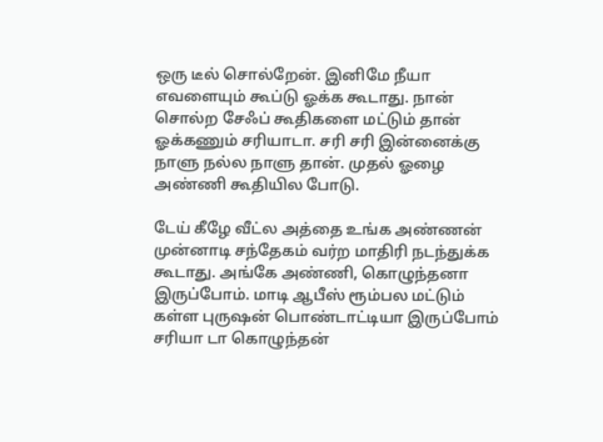ஒரு டீல் சொல்றேன். இனிமே நீயா எவளையும் கூப்டு ஓக்க கூடாது. நான் சொல்ற சேஃப் கூதிகளை மட்டும் தான் ஓக்கணும் சரியாடா. சரி சரி இன்னைக்கு நாளு நல்ல நாளு தான். முதல் ஓழை அண்ணி கூதியில போடு.

டேய் கீழே வீட்ல அத்தை உங்க அண்ணன் முன்னாடி சந்தேகம் வர்ற மாதிரி நடந்துக்க கூடாது. அங்கே அண்ணி, கொழுந்தனா இருப்போம். மாடி ஆபீஸ் ரூம்பல மட்டும் கள்ள புருஷன் பொண்டாட்டியா இருப்போம் சரியா டா கொழுந்தன்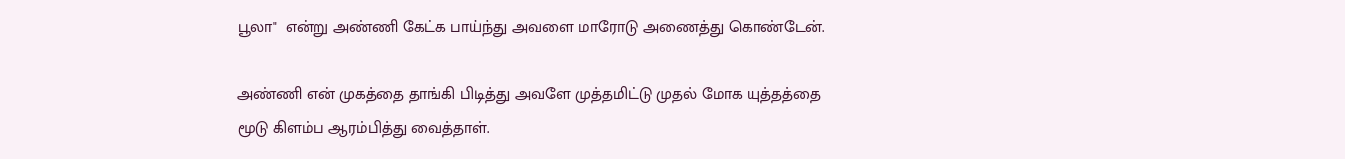பூலா"  என்று அண்ணி கேட்க பாய்ந்து அவளை மாரோடு அணைத்து கொண்டேன்.

அண்ணி என் முகத்தை தாங்கி பிடித்து அவளே முத்தமிட்டு முதல் மோக யுத்தத்தை மூடு கிளம்ப ஆரம்பித்து வைத்தாள்.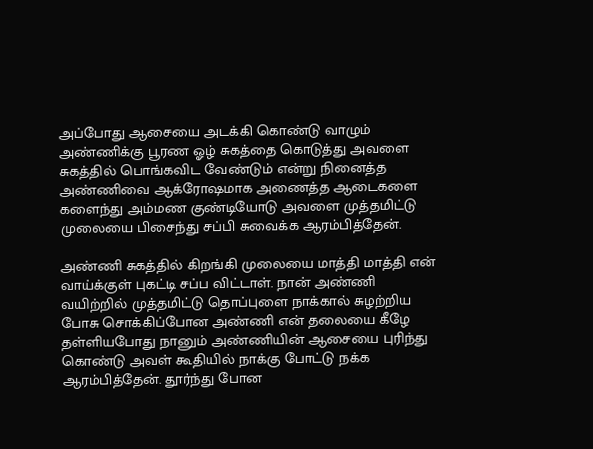அப்போது ஆசையை அடக்கி கொண்டு வாழும் அண்ணிக்கு பூரண ஓழ் சுகத்தை கொடுத்து அவளை சுகத்தில் பொங்கவிட வேண்டும் என்று நினைத்த அண்ணிவை ஆக்ரோஷமாக அணைத்த ஆடைகளை களைந்து அம்மண குண்டியோடு அவளை முத்தமிட்டு முலையை பிசைந்து சப்பி சுவைக்க ஆரம்பித்தேன்.

அண்ணி சுகத்தில் கிறங்கி முலையை மாத்தி மாத்தி என் வாய்க்குள் புகட்டி சப்ப விட்டாள். நான் அண்ணி வயிற்றில் முத்தமிட்டு தொப்புளை நாக்கால் சுழற்றிய போசு சொக்கிப்போன அண்ணி என் தலையை கீழே தள்ளியபோது நானும் அண்ணியின் ஆசையை புரிந்து கொண்டு அவள் கூதியில் நாக்கு போட்டு நக்க ஆரம்பித்தேன். தூர்ந்து போன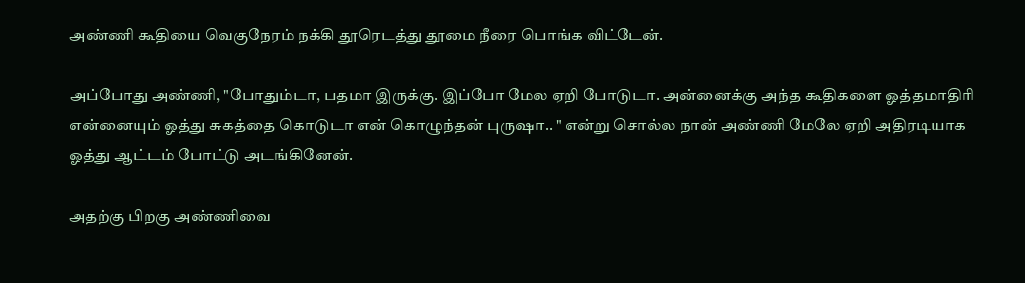அண்ணி கூதியை வெகுநேரம் நக்கி தூரெடத்து தூமை நீரை பொங்க விட்டேன்.

அப்போது அண்ணி, "போதும்டா, பதமா இருக்கு. இப்போ மேல ஏறி போடுடா. அன்னைக்கு அந்த கூதிகளை ஓத்தமாதிரி என்னையும் ஓத்து சுகத்தை கொடுடா என் கொழுந்தன் புருஷா.. " என்று சொல்ல நான் அண்ணி மேலே ஏறி அதிரடியாக ஓத்து ஆட்டம் போட்டு அடங்கினேன்.

அதற்கு பிறகு அண்ணிவை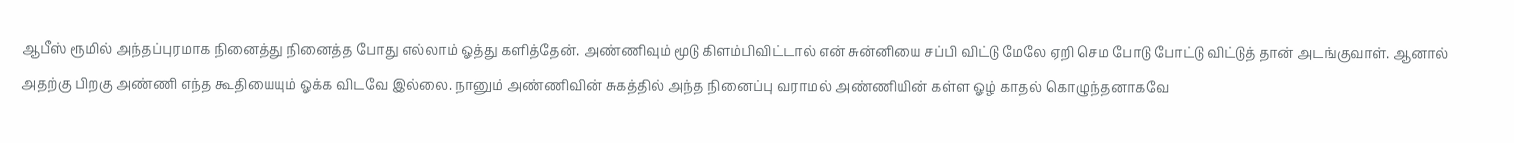ஆபீஸ் ரூமில் அந்தப்புரமாக நினைத்து நினைத்த போது எல்லாம் ஓத்து களித்தேன். அண்ணிவும் மூடு கிளம்பிவிட்டால் என் சுன்னியை சப்பி விட்டு மேலே ஏறி செம போடு போட்டு விட்டுத் தான் அடங்குவாள். ஆனால் அதற்கு பிறகு அண்ணி எந்த கூதியையும் ஓக்க விடவே இல்லை. நானும் அண்ணிவின் சுகத்தில் அந்த நினைப்பு வராமல் அண்ணியின் கள்ள ஓழ் காதல் கொழுந்தனாகவே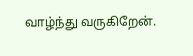வாழ்ந்து வருகிறேன்.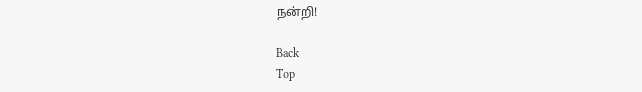நன்றி!

Back
Top